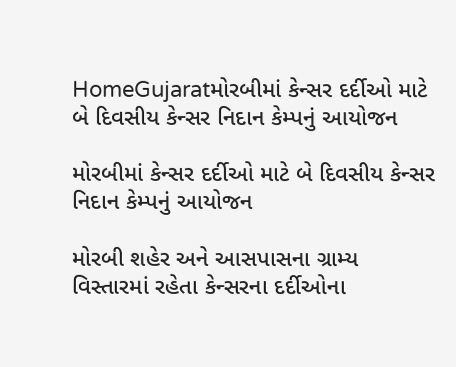HomeGujaratમોરબીમાં કેન્સર દર્દીઓ માટે બે દિવસીય કેન્સર નિદાન કેમ્પનું આયોજન

મોરબીમાં કેન્સર દર્દીઓ માટે બે દિવસીય કેન્સર નિદાન કેમ્પનું આયોજન

મોરબી શહેર અને આસપાસના ગ્રામ્ય વિસ્તારમાં રહેતા કેન્સરના દર્દીઓના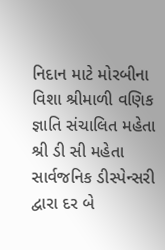નિદાન માટે મોરબીના વિશા શ્રીમાળી વણિક જ્ઞાતિ સંચાલિત મહેતા શ્રી ડી સી મહેતા સાર્વજનિક ડીસ્પેન્સરી દ્વારા દર બે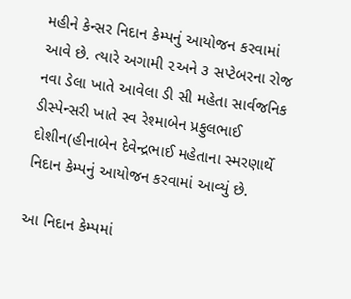મહીને કેન્સર નિદાન કેમ્પનું આયોજન કરવામાં આવે છે. ત્યારે અગામી ૨અને ૩ સપ્ટેબરના રોજ નવા ડેલા ખાતે આવેલા ડી સી મહેતા સાર્વજનિક ડીસ્પેન્સરી ખાતે સ્વ રેશ્માબેન પ્રફુલભાઈ દોશીન(હીનાબેન દેવેન્દ્રભાઈ મહેતાના સ્મરણાર્થે નિદાન કેમ્પનું આયોજન કરવામાં આવ્યું છે.

આ નિદાન કેમ્પમાં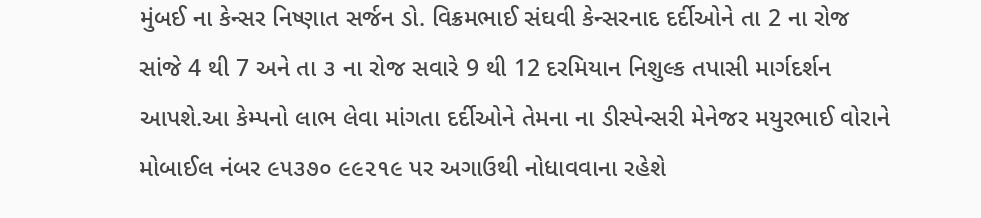મુંબઈ ના કેન્સર નિષ્ણાત સર્જન ડો. વિક્રમભાઈ સંઘવી કેન્સરનાદ દર્દીઓને તા 2 ના રોજ સાંજે 4 થી 7 અને તા ૩ ના રોજ સવારે 9 થી 12 દરમિયાન નિશુલ્ક તપાસી માર્ગદર્શન આપશે.આ કેમ્પનો લાભ લેવા માંગતા દર્દીઓને તેમના ના ડીસ્પેન્સરી મેનેજર મયુરભાઈ વોરાને મોબાઈલ નંબર ૯૫૩૭૦ ૯૯૨૧૯ પર અગાઉથી નોધાવવાના રહેશે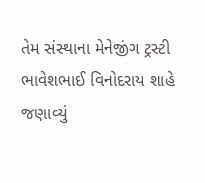તેમ સંસ્થાના મેનેજીંગ ટ્રસ્ટી ભાવેશભાઈ વિનોદરાય શાહે જણાવ્યું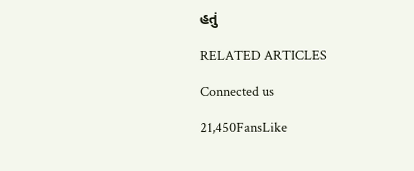હતું

RELATED ARTICLES

Connected us

21,450FansLike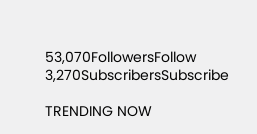53,070FollowersFollow
3,270SubscribersSubscribe

TRENDING NOW